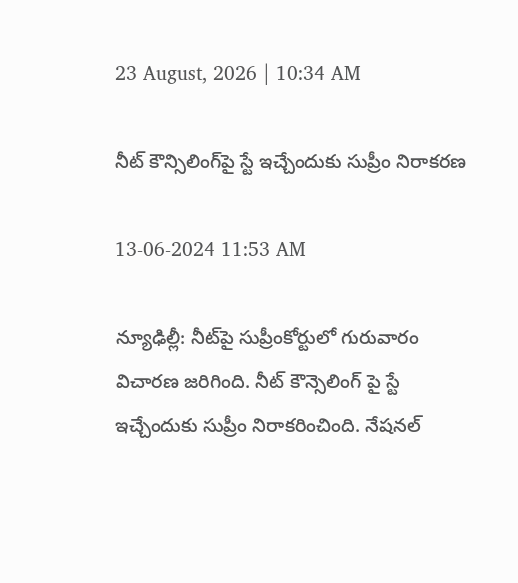23 August, 2026 | 10:34 AM

నీట్‌ కౌన్సిలింగ్‌పై స్టే ఇచ్చేందుకు సుప్రీం నిరాకరణ

13-06-2024 11:53 AM

న్యూఢిల్లీ: నీట్‌పై సుప్రీంకోర్టులో గురువారం విచారణ జరిగింది. నీట్ కౌన్సెలింగ్ పై స్టే ఇచ్చేందుకు సుప్రీం నిరాకరించింది. నేషనల్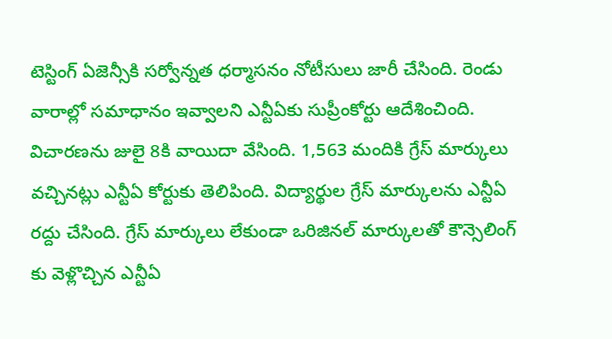టెస్టింగ్ ఏజెన్సీకి సర్వోన్నత ధర్మాసనం నోటీసులు జారీ చేసింది. రెండు వారాల్లో సమాధానం ఇవ్వాలని ఎన్టీఏకు సుప్రీంకోర్టు ఆదేశించింది. విచారణను జులై 8కి వాయిదా వేసింది. 1,563 మందికి గ్రేస్ మార్కులు వచ్చినట్లు ఎన్టీఏ కోర్టుకు తెలిపింది. విద్యార్థుల గ్రేస్ మార్కులను ఎన్టీఏ రద్దు చేసింది. గ్రేస్ మార్కులు లేకుండా ఒరిజినల్ మార్కులతో కౌన్సెలింగ్ కు వెళ్లొచ్చిన ఎన్టీఏ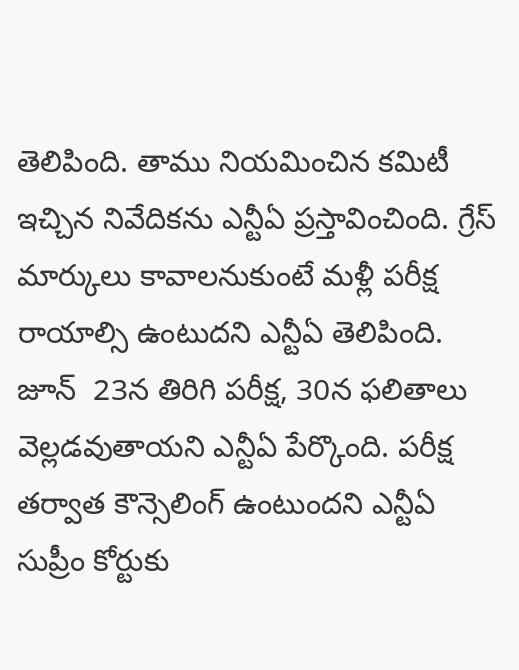తెలిపింది. తాము నియమించిన కమిటీ ఇచ్చిన నివేదికను ఎన్టీఏ ప్రస్తావించింది. గ్రేస్ మార్కులు కావాలనుకుంటే మళ్లీ పరీక్ష రాయాల్సి ఉంటుదని ఎన్టీఏ తెలిపింది. జూన్  23న తిరిగి పరీక్ష, 30న ఫలితాలు వెల్లడవుతాయని ఎన్టీఏ పేర్కొంది. పరీక్ష తర్వాత కౌన్సెలింగ్ ఉంటుందని ఎన్టీఏ సుప్రీం కోర్టుకు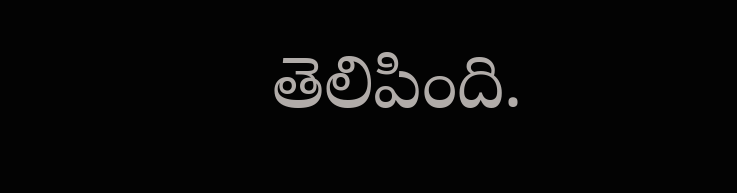తెలిపింది.